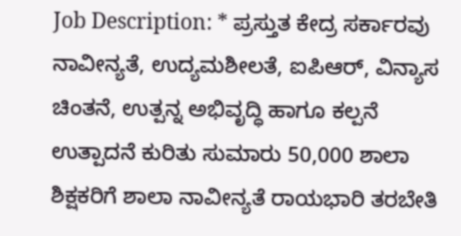Job Description: * ಪ್ರಸ್ತುತ ಕೇದ್ರ ಸರ್ಕಾರವು ನಾವೀನ್ಯತೆ, ಉದ್ಯಮಶೀಲತೆ, ಐಪಿಆರ್, ವಿನ್ಯಾಸ ಚಿಂತನೆ, ಉತ್ಪನ್ನ ಅಭಿವೃದ್ಧಿ ಹಾಗೂ ಕಲ್ಪನೆ ಉತ್ಪಾದನೆ ಕುರಿತು ಸುಮಾರು 50,000 ಶಾಲಾ ಶಿಕ್ಷಕರಿಗೆ ಶಾಲಾ ನಾವೀನ್ಯತೆ ರಾಯಭಾರಿ ತರಬೇತಿ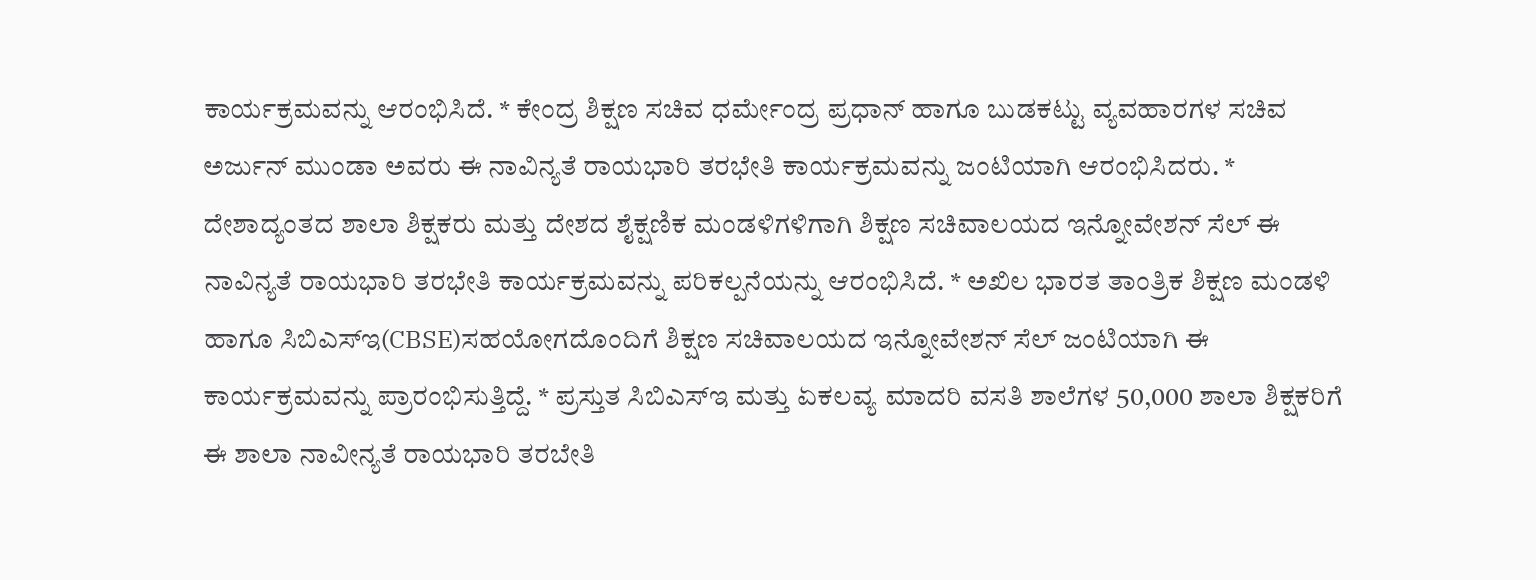ಕಾರ್ಯಕ್ರಮವನ್ನು ಆರಂಭಿಸಿದೆ. * ಕೇಂದ್ರ ಶಿಕ್ಷಣ ಸಚಿವ ಧರ್ಮೇಂದ್ರ ಪ್ರಧಾನ್ ಹಾಗೂ ಬುಡಕಟ್ಟು ವ್ಯವಹಾರಗಳ ಸಚಿವ ಅರ್ಜುನ್ ಮುಂಡಾ ಅವರು ಈ ನಾವಿನ್ಯತೆ ರಾಯಭಾರಿ ತರಭೇತಿ ಕಾರ್ಯಕ್ರಮವನ್ನು ಜಂಟಿಯಾಗಿ ಆರಂಭಿಸಿದರು. * ದೇಶಾದ್ಯಂತದ ಶಾಲಾ ಶಿಕ್ಷಕರು ಮತ್ತು ದೇಶದ ಶೈಕ್ಷಣಿಕ ಮಂಡಳಿಗಳಿಗಾಗಿ ಶಿಕ್ಷಣ ಸಚಿವಾಲಯದ ಇನ್ನೋವೇಶನ್ ಸೆಲ್ ಈ ನಾವಿನ್ಯತೆ ರಾಯಭಾರಿ ತರಭೇತಿ ಕಾರ್ಯಕ್ರಮವನ್ನು ಪರಿಕಲ್ಪನೆಯನ್ನು ಆರಂಭಿಸಿದೆ. * ಅಖಿಲ ಭಾರತ ತಾಂತ್ರಿಕ ಶಿಕ್ಷಣ ಮಂಡಳಿ ಹಾಗೂ ಸಿಬಿಎಸ್ಇ(CBSE)ಸಹಯೋಗದೊಂದಿಗೆ ಶಿಕ್ಷಣ ಸಚಿವಾಲಯದ ಇನ್ನೋವೇಶನ್ ಸೆಲ್ ಜಂಟಿಯಾಗಿ ಈ ಕಾರ್ಯಕ್ರಮವನ್ನು ಪ್ರಾರಂಭಿಸುತ್ತಿದ್ದೆ. * ಪ್ರಸ್ತುತ ಸಿಬಿಎಸ್ಇ ಮತ್ತು ಏಕಲವ್ಯ ಮಾದರಿ ವಸತಿ ಶಾಲೆಗಳ 50,000 ಶಾಲಾ ಶಿಕ್ಷಕರಿಗೆ ಈ ಶಾಲಾ ನಾವೀನ್ಯತೆ ರಾಯಭಾರಿ ತರಬೇತಿ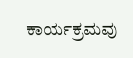ಕಾರ್ಯಕ್ರಮವು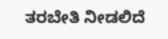ತರಬೇತಿ ನೀಡಲಿದೆ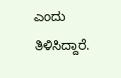ಎಂದು ತಿಳಿಸಿದ್ದಾರೆ.